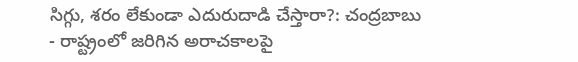సిగ్గు, శరం లేకుండా ఎదురుదాడి చేస్తారా?: చంద్రబాబు
- రాష్ట్రంలో జరిగిన అరాచకాలపై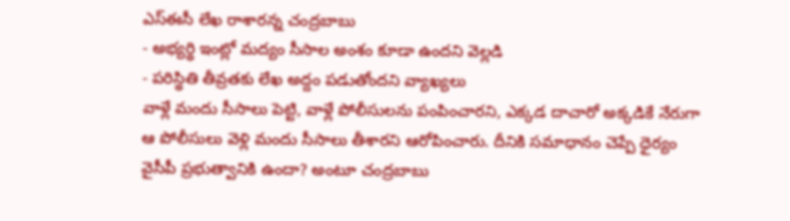ఎస్ఈసీ లేఖ రాశారన్న చంద్రబాబు
- అభ్యర్థి ఇంట్లో మద్యం సీసాల అంశం కూడా ఉందని వెల్లడి
- పరిస్థితి తీవ్రతకు లేఖ అద్దం పడుతోందని వ్యాఖ్యలు
వాళ్లే మందు సీసాలు పెట్టి, వాళ్లే పోలీసులను పంపించారని, ఎక్కడ దాచారో అక్కడికే నేరుగా ఆ పోలీసులు వెళ్లి మందు సీసాలు తీశారని ఆరోపించారు. దీనికి సమాధానం చెప్పే ధైర్యం వైసీపీ ప్రభుత్వానికి ఉందా? అంటూ చంద్రబాబు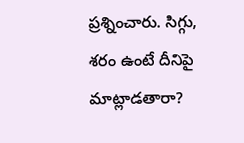ప్రశ్నించారు. సిగ్గు, శరం ఉంటే దీనిపై మాట్లాడతారా?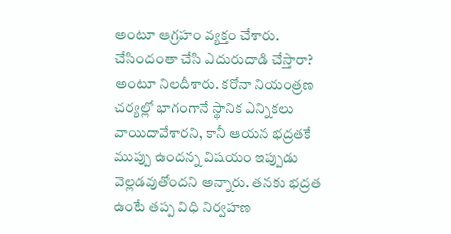అంటూ ఆగ్రహం వ్యక్తం చేశారు. చేసిందంతా చేసి ఎదురుదాడి చేస్తారా? అంటూ నిలదీశారు. కరోనా నియంత్రణ చర్యల్లో భాగంగానే స్థానిక ఎన్నికలు వాయిదావేశారని, కానీ ఆయన భద్రతకే ముప్పు ఉందన్న విషయం ఇప్పుడు వెల్లడవుతోందని అన్నారు. తనకు భద్రత ఉంటే తప్ప విధి నిర్వహణ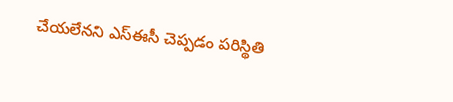చేయలేనని ఎస్ఈసీ చెప్పడం పరిస్థితి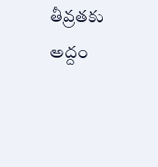తీవ్రతకు అద్దం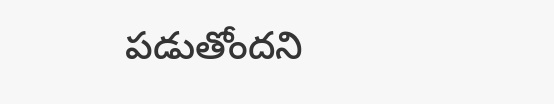పడుతోందని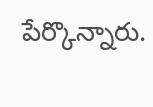పేర్కొన్నారు.